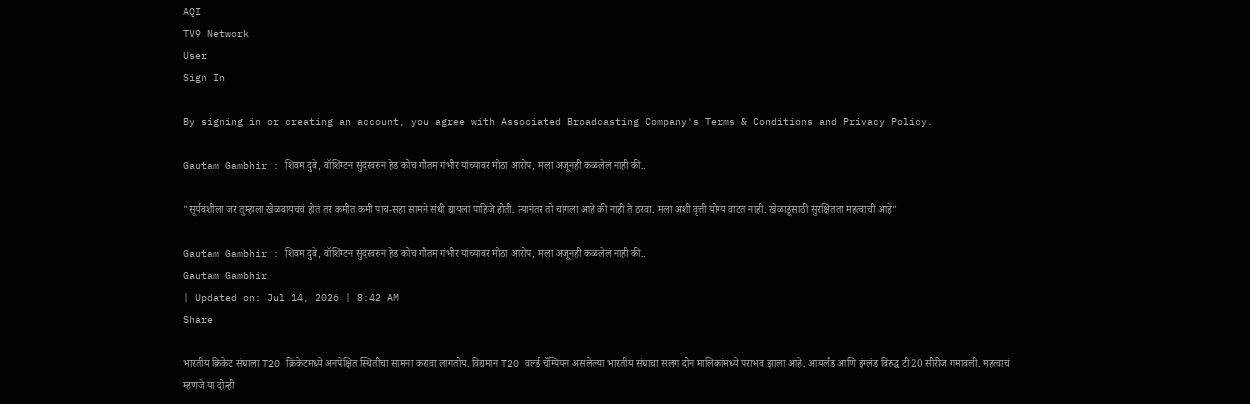AQI
TV9 Network
User
Sign In

By signing in or creating an account, you agree with Associated Broadcasting Company's Terms & Conditions and Privacy Policy.

Gautam Gambhir : शिवम दुबे, वॉशिंग्टन सुंदरवरुन हेड कोच गौतम गंभीर यांच्यावर मोठा आरोप, मला अजूनही कळलेलं नाही की..

"सूर्यवंशीला जर तुम्हाला खेळवायचचं होतं तर कमीत कमी पाच-सहा सामने संधी द्यायला पाहिजे होती. त्यानंतर तो चांगला आहे की नाही ते ठरवा. मला अशी वृत्ती योग्य वाटत नाही. खेळाडूंसाठी सुरक्षितता महत्वाची आहे"

Gautam Gambhir : शिवम दुबे, वॉशिंग्टन सुंदरवरुन हेड कोच गौतम गंभीर यांच्यावर मोठा आरोप, मला अजूनही कळलेलं नाही की..
Gautam Gambhir
| Updated on: Jul 14, 2026 | 8:42 AM
Share

भारतीय क्रिकेट संघाला T20 क्रिकेटमध्ये अनपेक्षित स्थितीचा सामना करावा लागतोय. विद्यमान T20 वर्ल्ड चॅम्पियन असलेल्या भारतीय संघाचा सलग दोन मालिकांमध्ये पराभव झाला आहे. आयर्लंड आणि इंग्लंड विरुद्ध टी20 सीरीज गमावली. महत्वाचं म्हणजे या दोन्ही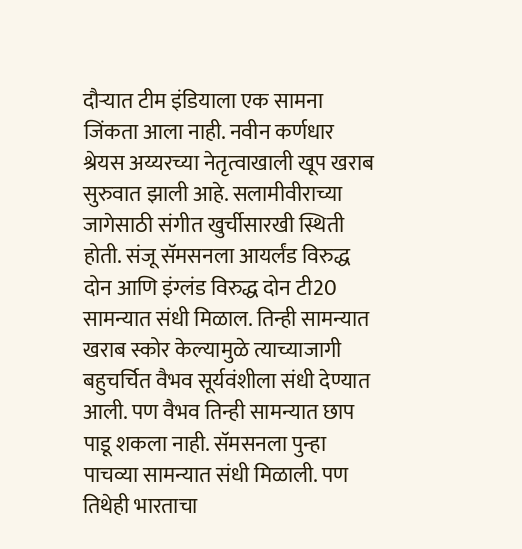दौऱ्यात टीम इंडियाला एक सामना जिंकता आला नाही. नवीन कर्णधार श्रेयस अय्यरच्या नेतृत्वाखाली खूप खराब सुरुवात झाली आहे. सलामीवीराच्या जागेसाठी संगीत खुर्चीसारखी स्थिती होती. संजू सॅमसनला आयर्लंड विरुद्ध दोन आणि इंग्लंड विरुद्ध दोन टी20 सामन्यात संधी मिळाल. तिन्ही सामन्यात खराब स्कोर केल्यामुळे त्याच्याजागी बहुचर्चित वैभव सूर्यवंशीला संधी देण्यात आली. पण वैभव तिन्ही सामन्यात छाप पाडू शकला नाही. सॅमसनला पुन्हा पाचव्या सामन्यात संधी मिळाली. पण तिथेही भारताचा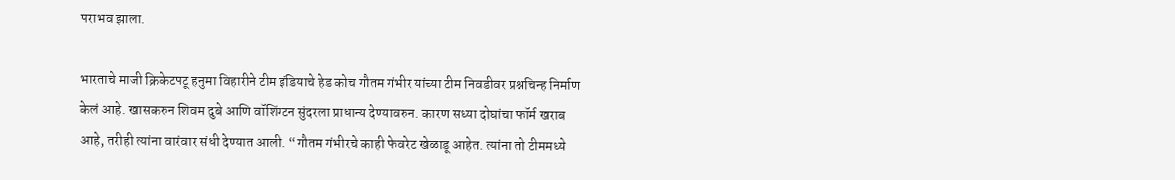पराभव झाला.

भारताचे माजी क्रिकेटपटू हनुमा विहारीने टीम इंडियाचे हेड कोच गौतम गंभीर यांच्या टीम निवडीवर प्रश्नचिन्ह निर्माण केलं आहे. खासकरुन शिवम दुबे आणि वॉशिंग्टन सुंदरला प्राधान्य देण्यावरुन. कारण सध्या दोघांचा फॉर्म खराब आहे, तरीही त्यांना वारंवार संधी देण्यात आली. “गौतम गंभीरचे काही फेवरेट खेळाडू आहेत. त्यांना तो टीममध्ये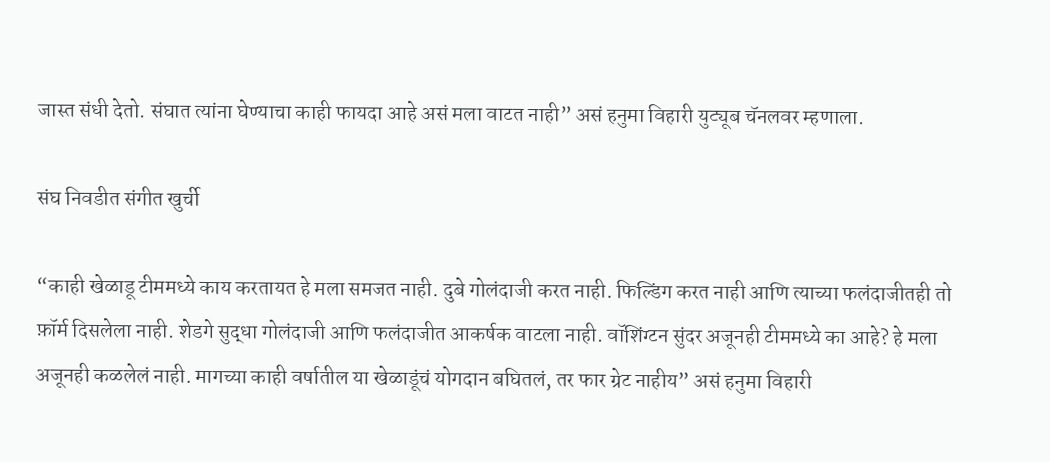जास्त संधी देतो. संघात त्यांना घेण्याचा काही फायदा आहे असं मला वाटत नाही” असं हनुमा विहारी युट्यूब चॅनलवर म्हणाला.

संघ निवडीत संगीत खुर्ची

“काही खेळाडू टीममध्ये काय करतायत हे मला समजत नाही. दुबे गोलंदाजी करत नाही. फिल्डिंग करत नाही आणि त्याच्या फलंदाजीतही तो फ़ॉर्म दिसलेला नाही. शेडगे सुद्धा गोलंदाजी आणि फलंदाजीत आकर्षक वाटला नाही. वॉशिंग्टन सुंदर अजूनही टीममध्ये का आहे? हे मला अजूनही कळलेलं नाही. मागच्या काही वर्षातील या खेळाडूंचं योगदान बघितलं, तर फार ग्रेट नाहीय” असं हनुमा विहारी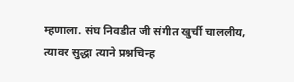म्हणाला. संघ निवडीत जी संगीत खुर्ची चाललीय, त्यावर सुद्धा त्याने प्रश्नचिन्ह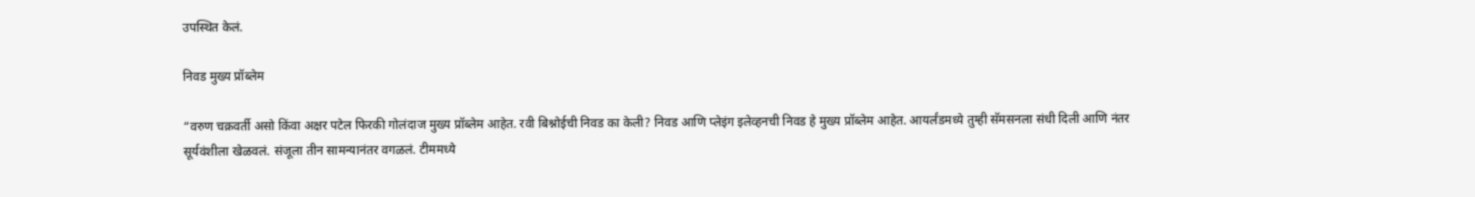उपस्थित केलं.

निवड मुख्य प्रॉब्लेम

“वरुण चक्रवर्ती असो किंवा अक्षर पटेल फिरकी गोलंदाज मुख्य प्रॉब्लेम आहेत. रवी बिश्नोईची निवड का केली? निवड आणि प्लेइंग इलेव्हनची निवड हे मुख्य प्रॉब्लेम आहेत. आयर्लंडमध्ये तुम्ही सॅमसनला संधी दिली आणि नंतर सूर्यवंशीला खेळवलं. संजूला तीन सामन्यानंतर वगळलं. टीममध्ये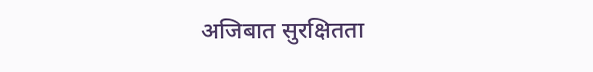अजिबात सुरक्षितता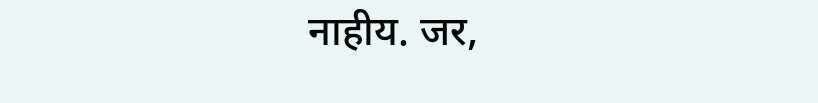नाहीय. जर,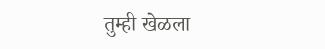तुम्ही खेळला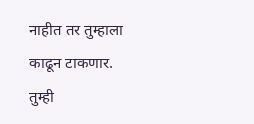नाहीत तर तुम्हाला काढून टाकणार. तुम्ही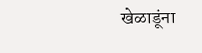खेळाडूंना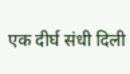एक दीर्घ संधी दिली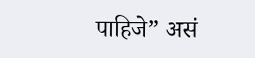पाहिजे” असं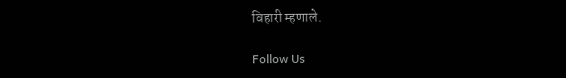विहारी म्हणाले.

Follow Us